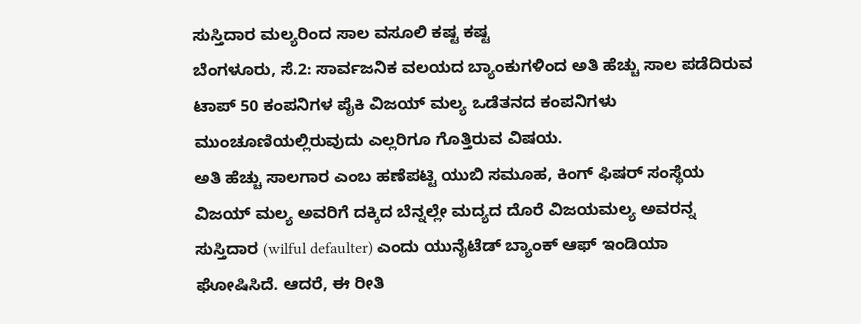ಸುಸ್ತಿದಾರ ಮಲ್ಯರಿಂದ ಸಾಲ ವಸೂಲಿ ಕಷ್ಟ ಕಷ್ಟ
ಬೆಂಗಳೂರು, ಸೆ.2: ಸಾರ್ವಜನಿಕ ವಲಯದ ಬ್ಯಾಂಕುಗಳಿಂದ ಅತಿ ಹೆಚ್ಚು ಸಾಲ ಪಡೆದಿರುವ ಟಾಪ್ 50 ಕಂಪನಿಗಳ ಪೈಕಿ ವಿಜಯ್ ಮಲ್ಯ ಒಡೆತನದ ಕಂಪನಿಗಳು ಮುಂಚೂಣಿಯಲ್ಲಿರುವುದು ಎಲ್ಲರಿಗೂ ಗೊತ್ತಿರುವ ವಿಷಯ.
ಅತಿ ಹೆಚ್ಚು ಸಾಲಗಾರ ಎಂಬ ಹಣೆಪಟ್ಟಿ ಯುಬಿ ಸಮೂಹ, ಕಿಂಗ್ ಫಿಷರ್ ಸಂಸ್ಥೆಯ ವಿಜಯ್ ಮಲ್ಯ ಅವರಿಗೆ ದಕ್ಕಿದ ಬೆನ್ನಲ್ಲೇ ಮದ್ಯದ ದೊರೆ ವಿಜಯಮಲ್ಯ ಅವರನ್ನ ಸುಸ್ತಿದಾರ (wilful defaulter) ಎಂದು ಯುನೈಟೆಡ್ ಬ್ಯಾಂಕ್ ಆಫ್ ಇಂಡಿಯಾ ಘೋಷಿಸಿದೆ. ಆದರೆ, ಈ ರೀತಿ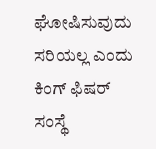ಘೋಷಿಸುವುದು ಸರಿಯಲ್ಲ ಎಂದು ಕಿಂಗ್ ಫಿಷರ್ ಸಂಸ್ಥೆ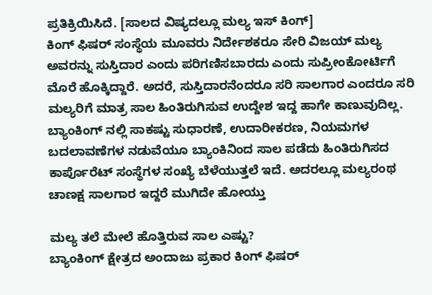ಪ್ರತಿಕ್ರಿಯಿಸಿದೆ. [ಸಾಲದ ವಿಷ್ಯದಲ್ಲೂ ಮಲ್ಯ ಇಸ್ ಕಿಂಗ್]
ಕಿಂಗ್ ಫಿಷರ್ ಸಂಸ್ಥೆಯ ಮೂವರು ನಿರ್ದೇಶಕರೂ ಸೇರಿ ವಿಜಯ್ ಮಲ್ಯ ಅವರನ್ನು ಸುಸ್ತಿದಾರ ಎಂದು ಪರಿಗಣಿಸಬಾರದು ಎಂದು ಸುಪ್ರೀಂಕೋರ್ಟಿಗೆ ಮೊರೆ ಹೊಕ್ಕಿದ್ದಾರೆ. ಅದರೆ, ಸುಸ್ತಿದಾರನೆಂದರೂ ಸರಿ ಸಾಲಗಾರ ಎಂದರೂ ಸರಿ ಮಲ್ಯರಿಗೆ ಮಾತ್ರ ಸಾಲ ಹಿಂತಿರುಗಿಸುವ ಉದ್ದೇಶ ಇದ್ದ ಹಾಗೇ ಕಾಣುವುದಿಲ್ಲ.
ಬ್ಯಾಂಕಿಂಗ್ ನಲ್ಲಿ ಸಾಕಷ್ಟು ಸುಧಾರಣೆ, ಉದಾರೀಕರಣ, ನಿಯಮಗಳ ಬದಲಾವಣೆಗಳ ನಡುವೆಯೂ ಬ್ಯಾಂಕಿನಿಂದ ಸಾಲ ಪಡೆದು ಹಿಂತಿರುಗಿಸದ ಕಾರ್ಪೊರೆಟ್ ಸಂಸ್ಥೆಗಳ ಸಂಖ್ಯೆ ಬೆಳೆಯುತ್ತಲೆ ಇದೆ. ಅದರಲ್ಲೂ ಮಲ್ಯರಂಥ ಚಾಣಕ್ಷ ಸಾಲಗಾರ ಇದ್ದರೆ ಮುಗಿದೇ ಹೋಯ್ತು

ಮಲ್ಯ ತಲೆ ಮೇಲೆ ಹೊತ್ತಿರುವ ಸಾಲ ಎಷ್ಟು?
ಬ್ಯಾಂಕಿಂಗ್ ಕ್ಷೇತ್ರದ ಅಂದಾಜು ಪ್ರಕಾರ ಕಿಂಗ್ ಫಿಷರ್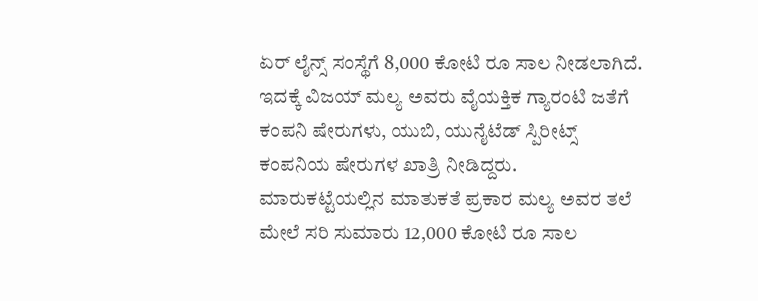ಏರ್ ಲೈನ್ಸ್ ಸಂಸ್ಥೆಗೆ 8,000 ಕೋಟಿ ರೂ ಸಾಲ ನೀಡಲಾಗಿದೆ. ಇದಕ್ಕೆ ವಿಜಯ್ ಮಲ್ಯ ಅವರು ವೈಯಕ್ತಿಕ ಗ್ಯಾರಂಟಿ ಜತೆಗೆ ಕಂಪನಿ ಷೇರುಗಳು, ಯುಬಿ, ಯುನೈಟೆಡ್ ಸ್ಪಿರೀಟ್ಸ್ ಕಂಪನಿಯ ಷೇರುಗಳ ಖಾತ್ರಿ ನೀಡಿದ್ದರು.
ಮಾರುಕಟ್ಟೆಯಲ್ಲಿನ ಮಾತುಕತೆ ಪ್ರಕಾರ ಮಲ್ಯ ಅವರ ತಲೆ ಮೇಲೆ ಸರಿ ಸುಮಾರು 12,000 ಕೋಟಿ ರೂ ಸಾಲ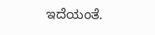ಇದೆಯಂತೆ.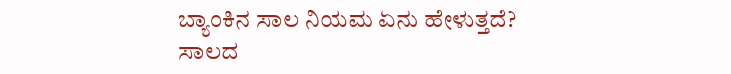ಬ್ಯಾಂಕಿನ ಸಾಲ ನಿಯಮ ಏನು ಹೇಳುತ್ತದೆ?
ಸಾಲದ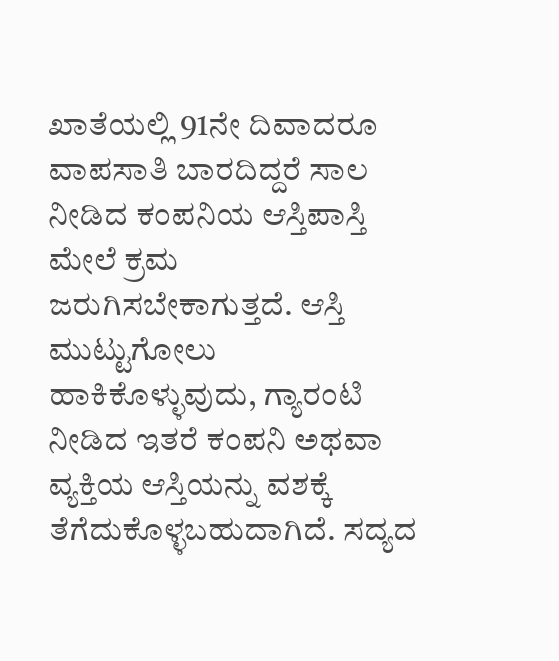ಖಾತೆಯಲ್ಲಿ 91ನೇ ದಿವಾದರೂ ವಾಪಸಾತಿ ಬಾರದಿದ್ದರೆ ಸಾಲ ನೀಡಿದ ಕಂಪನಿಯ ಆಸ್ತಿಪಾಸ್ತಿ ಮೇಲೆ ಕ್ರಮ ಜರುಗಿಸಬೇಕಾಗುತ್ತದೆ. ಆಸ್ತಿ ಮುಟ್ಟುಗೋಲು ಹಾಕಿಕೊಳ್ಳುವುದು, ಗ್ಯಾರಂಟಿ ನೀಡಿದ ಇತರೆ ಕಂಪನಿ ಅಥವಾ ವ್ಯಕ್ತಿಯ ಆಸ್ತಿಯನ್ನು ವಶಕ್ಕೆ ತೆಗೆದುಕೊಳ್ಳಬಹುದಾಗಿದೆ. ಸದ್ಯದ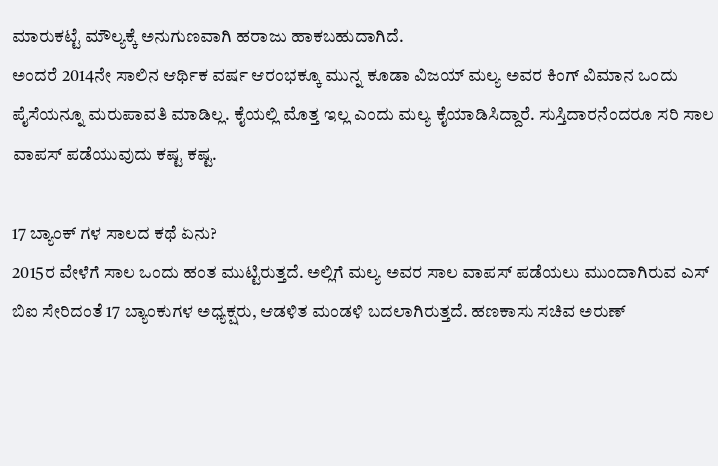ಮಾರುಕಟ್ಟೆ ಮೌಲ್ಯಕ್ಕೆ ಅನುಗುಣವಾಗಿ ಹರಾಜು ಹಾಕಬಹುದಾಗಿದೆ.
ಅಂದರೆ 2014ನೇ ಸಾಲಿನ ಆರ್ಥಿಕ ವರ್ಷ ಆರಂಭಕ್ಕೂ ಮುನ್ನ ಕೂಡಾ ವಿಜಯ್ ಮಲ್ಯ ಅವರ ಕಿಂಗ್ ವಿಮಾನ ಒಂದು ಪೈಸೆಯನ್ನೂ ಮರುಪಾವತಿ ಮಾಡಿಲ್ಲ. ಕೈಯಲ್ಲಿ ಮೊತ್ತ ಇಲ್ಲ ಎಂದು ಮಲ್ಯ ಕೈಯಾಡಿಸಿದ್ದಾರೆ. ಸುಸ್ತಿದಾರನೆಂದರೂ ಸರಿ ಸಾಲ ವಾಪಸ್ ಪಡೆಯುವುದು ಕಷ್ಟ ಕಷ್ಟ.

17 ಬ್ಯಾಂಕ್ ಗಳ ಸಾಲದ ಕಥೆ ಏನು?
2015ರ ವೇಳೆಗೆ ಸಾಲ ಒಂದು ಹಂತ ಮುಟ್ಟಿರುತ್ತದೆ. ಅಲ್ಲಿಗೆ ಮಲ್ಯ ಅವರ ಸಾಲ ವಾಪಸ್ ಪಡೆಯಲು ಮುಂದಾಗಿರುವ ಎಸ್ ಬಿಐ ಸೇರಿದಂತೆ 17 ಬ್ಯಾಂಕುಗಳ ಅಧ್ಯಕ್ಷರು, ಆಡಳಿತ ಮಂಡಳಿ ಬದಲಾಗಿರುತ್ತದೆ. ಹಣಕಾಸು ಸಚಿವ ಅರುಣ್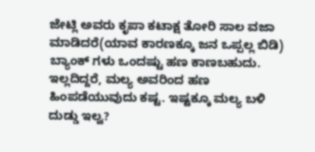ಜೇಟ್ಲಿ ಅವರು ಕೃಪಾ ಕಟಾಕ್ಷ ತೋರಿ ಸಾಲ ವಜಾ ಮಾಡಿದರೆ(ಯಾವ ಕಾರಣಕ್ಕೂ ಜನ ಒಪ್ಪಲ್ಲ ಬಿಡಿ) ಬ್ಯಾಂಕ್ ಗಳು ಒಂದಷ್ಟು ಹಣ ಕಾಣಬಹುದು. ಇಲ್ಲದಿದ್ದರೆ, ಮಲ್ಯ ಅವರಿಂದ ಹಣ ಹಿಂಪಡೆಯುವುದು ಕಷ್ಟ. ಇಷ್ಟಕ್ಕೂ ಮಲ್ಯ ಬಳಿ ದುಡ್ಡು ಇಲ್ವ?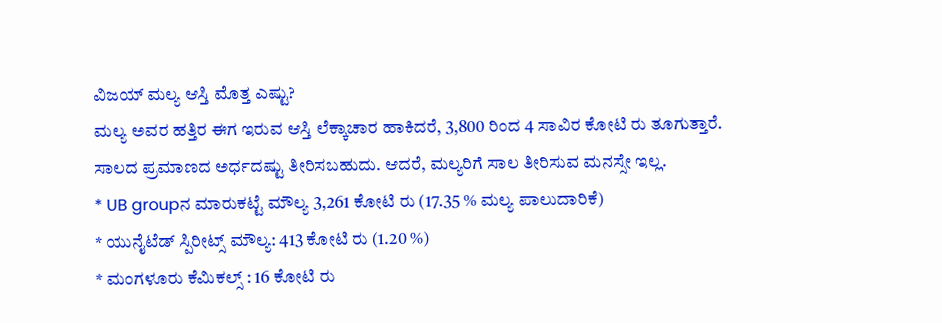ವಿಜಯ್ ಮಲ್ಯ ಆಸ್ತಿ ಮೊತ್ತ ಎಷ್ಟು?
ಮಲ್ಯ ಅವರ ಹತ್ತಿರ ಈಗ ಇರುವ ಆಸ್ತಿ ಲೆಕ್ಕಾಚಾರ ಹಾಕಿದರೆ, 3,800 ರಿಂದ 4 ಸಾವಿರ ಕೋಟಿ ರು ತೂಗುತ್ತಾರೆ. ಸಾಲದ ಪ್ರಮಾಣದ ಅರ್ಧದಷ್ಟು ತೀರಿಸಬಹುದು. ಆದರೆ, ಮಲ್ಯರಿಗೆ ಸಾಲ ತೀರಿಸುವ ಮನಸ್ಸೇ ಇಲ್ಲ.
* UB groupನ ಮಾರುಕಟ್ಟೆ ಮೌಲ್ಯ 3,261 ಕೋಟಿ ರು (17.35 % ಮಲ್ಯ ಪಾಲುದಾರಿಕೆ)
* ಯುನೈಟೆಡ್ ಸ್ಪಿರೀಟ್ಸ್ ಮೌಲ್ಯ: 413 ಕೋಟಿ ರು (1.20 %)
* ಮಂಗಳೂರು ಕೆಮಿಕಲ್ಸ್ : 16 ಕೋಟಿ ರು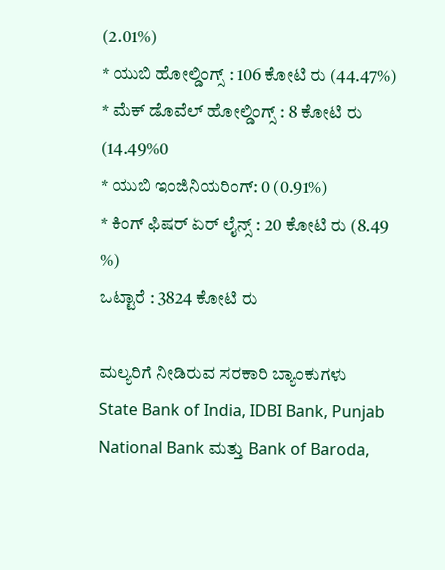(2.01%)
* ಯುಬಿ ಹೋಲ್ಡಿಂಗ್ಸ್ : 106 ಕೋಟಿ ರು (44.47%)
* ಮೆಕ್ ಡೊವೆಲ್ ಹೋಲ್ಡಿಂಗ್ಸ್ : 8 ಕೋಟಿ ರು (14.49%0
* ಯುಬಿ ಇಂಜಿನಿಯರಿಂಗ್: 0 (0.91%)
* ಕಿಂಗ್ ಫಿಷರ್ ಏರ್ ಲೈನ್ಸ್ : 20 ಕೋಟಿ ರು (8.49 %)
ಒಟ್ಟಾರೆ : 3824 ಕೋಟಿ ರು

ಮಲ್ಯರಿಗೆ ನೀಡಿರುವ ಸರಕಾರಿ ಬ್ಯಾಂಕುಗಳು
State Bank of India, IDBI Bank, Punjab National Bank ಮತ್ತು Bank of Baroda,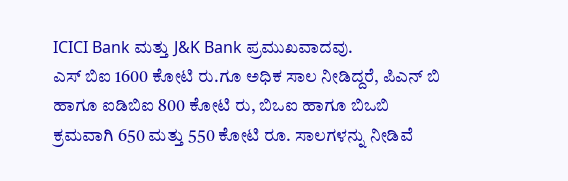ICICI Bank ಮತ್ತು J&K Bank ಪ್ರಮುಖವಾದವು.
ಎಸ್ ಬಿಐ 1600 ಕೋಟಿ ರು.ಗೂ ಅಧಿಕ ಸಾಲ ನೀಡಿದ್ದರೆ, ಪಿಎನ್ ಬಿ ಹಾಗೂ ಐಡಿಬಿಐ 800 ಕೋಟಿ ರು, ಬಿಒಐ ಹಾಗೂ ಬಿಒಬಿ ಕ್ರಮವಾಗಿ 650 ಮತ್ತು 550 ಕೋಟಿ ರೂ. ಸಾಲಗಳನ್ನು ನೀಡಿವೆ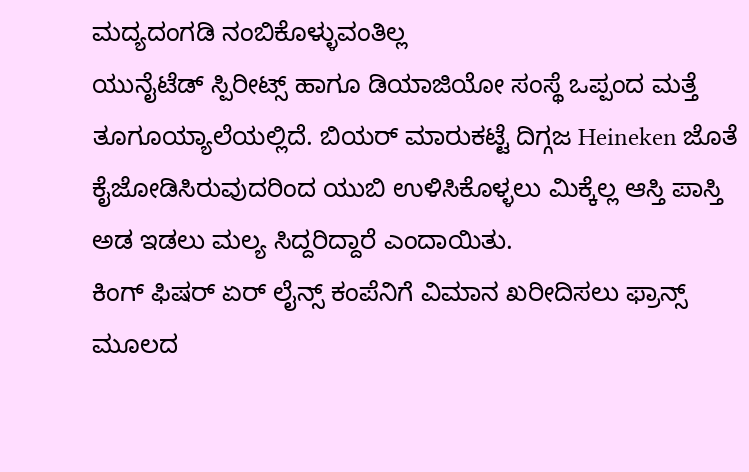ಮದ್ಯದಂಗಡಿ ನಂಬಿಕೊಳ್ಳುವಂತಿಲ್ಲ
ಯುನೈಟೆಡ್ ಸ್ಪಿರೀಟ್ಸ್ ಹಾಗೂ ಡಿಯಾಜಿಯೋ ಸಂಸ್ಥೆ ಒಪ್ಪಂದ ಮತ್ತೆ ತೂಗೂಯ್ಯಾಲೆಯಲ್ಲಿದೆ. ಬಿಯರ್ ಮಾರುಕಟ್ಟೆ ದಿಗ್ಗಜ Heineken ಜೊತೆ ಕೈಜೋಡಿಸಿರುವುದರಿಂದ ಯುಬಿ ಉಳಿಸಿಕೊಳ್ಳಲು ಮಿಕ್ಕೆಲ್ಲ ಆಸ್ತಿ ಪಾಸ್ತಿ ಅಡ ಇಡಲು ಮಲ್ಯ ಸಿದ್ದರಿದ್ದಾರೆ ಎಂದಾಯಿತು.
ಕಿಂಗ್ ಫಿಷರ್ ಏರ್ ಲೈನ್ಸ್ ಕಂಪೆನಿಗೆ ವಿಮಾನ ಖರೀದಿಸಲು ಫ್ರಾನ್ಸ್ ಮೂಲದ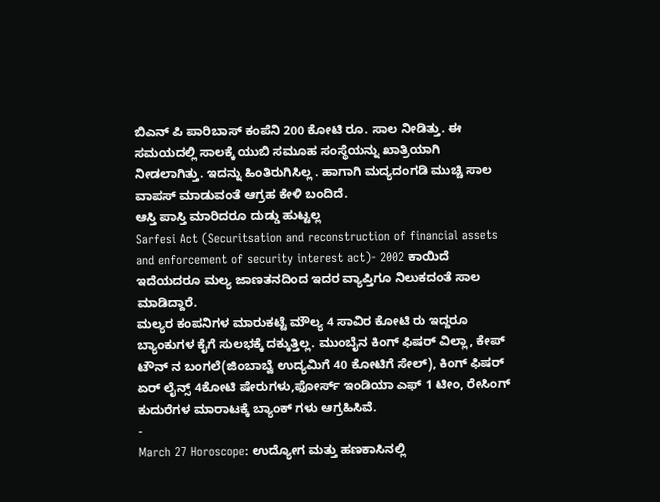ಬಿಎನ್ ಪಿ ಪಾರಿಬಾಸ್ ಕಂಪೆನಿ 200 ಕೋಟಿ ರೂ. ಸಾಲ ನೀಡಿತ್ತು. ಈ ಸಮಯದಲ್ಲಿ ಸಾಲಕ್ಕೆ ಯುಬಿ ಸಮೂಹ ಸಂಸ್ಥೆಯನ್ನು ಖಾತ್ರಿಯಾಗಿ ನೀಡಲಾಗಿತ್ತು. ಇದನ್ನು ಹಿಂತಿರುಗಿಸಿಲ್ಲ . ಹಾಗಾಗಿ ಮದ್ಯದಂಗಡಿ ಮುಚ್ಚಿ ಸಾಲ ವಾಪಸ್ ಮಾಡುವಂತೆ ಆಗ್ರಹ ಕೇಳಿ ಬಂದಿದೆ.
ಆಸ್ತಿ ಪಾಸ್ತಿ ಮಾರಿದರೂ ದುಡ್ಡು ಹುಟ್ಟಲ್ಲ
Sarfesi Act (Securitsation and reconstruction of financial assets and enforcement of security interest act)- 2002 ಕಾಯಿದೆ ಇದೆಯದರೂ ಮಲ್ಯ ಜಾಣತನದಿಂದ ಇದರ ವ್ಯಾಪ್ತಿಗೂ ನಿಲುಕದಂತೆ ಸಾಲ ಮಾಡಿದ್ದಾರೆ.
ಮಲ್ಯರ ಕಂಪನಿಗಳ ಮಾರುಕಟ್ಟೆ ಮೌಲ್ಯ 4 ಸಾವಿರ ಕೋಟಿ ರು ಇದ್ದರೂ ಬ್ಯಾಂಕುಗಳ ಕೈಗೆ ಸುಲಭಕ್ಕೆ ದಕ್ಕುತ್ತಿಲ್ಲ. ಮುಂಬೈನ ಕಿಂಗ್ ಫಿಷರ್ ವಿಲ್ಲಾ, ಕೇಪ್ ಟೌನ್ ನ ಬಂಗಲೆ(ಜಿಂಬಾಬ್ವೆ ಉದ್ಯಮಿಗೆ 40 ಕೋಟಿಗೆ ಸೇಲ್), ಕಿಂಗ್ ಫಿಷರ್ ಏರ್ ಲೈನ್ಸ್ 4ಕೋಟಿ ಷೇರುಗಳು,ಫೋರ್ಸ್ ಇಂಡಿಯಾ ಎಫ್ 1 ಟೀಂ, ರೇಸಿಂಗ್ ಕುದುರೆಗಳ ಮಾರಾಟಕ್ಕೆ ಬ್ಯಾಂಕ್ ಗಳು ಆಗ್ರಹಿಸಿವೆ.
-
March 27 Horoscope: ಉದ್ಯೋಗ ಮತ್ತು ಹಣಕಾಸಿನಲ್ಲಿ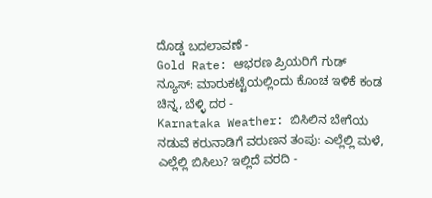ದೊಡ್ಡ ಬದಲಾವಣೆ -
Gold Rate: ಆಭರಣ ಪ್ರಿಯರಿಗೆ ಗುಡ್ ನ್ಯೂಸ್: ಮಾರುಕಟ್ಟೆಯಲ್ಲಿಂದು ಕೊಂಚ ಇಳಿಕೆ ಕಂಡ ಚಿನ್ನ, ಬೆಳ್ಳಿ ದರ -
Karnataka Weather: ಬಿಸಿಲಿನ ಬೇಗೆಯ ನಡುವೆ ಕರುನಾಡಿಗೆ ವರುಣನ ತಂಪು: ಎಲ್ಲೆಲ್ಲಿ ಮಳೆ, ಎಲ್ಲೆಲ್ಲಿ ಬಿಸಿಲು? ಇಲ್ಲಿದೆ ವರದಿ -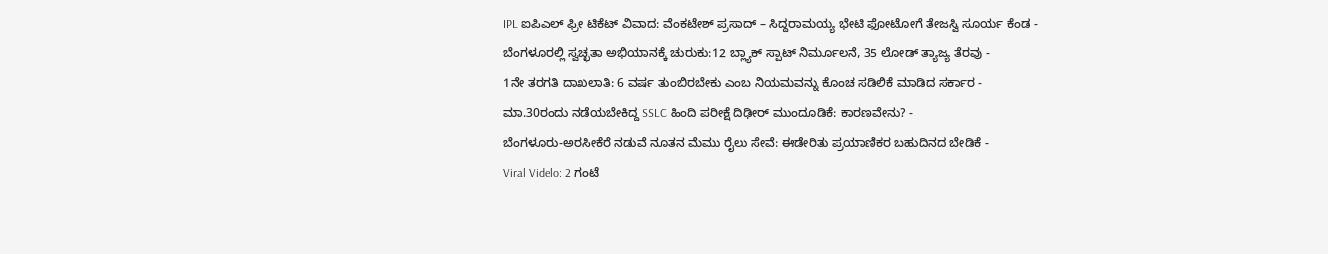IPL ಐಪಿಎಲ್ ಫ್ರೀ ಟಿಕೆಟ್ ವಿವಾದ: ವೆಂಕಟೇಶ್ ಪ್ರಸಾದ್ – ಸಿದ್ದರಾಮಯ್ಯ ಭೇಟಿ ಫೋಟೋಗೆ ತೇಜಸ್ವಿ ಸೂರ್ಯ ಕೆಂಡ -
ಬೆಂಗಳೂರಲ್ಲಿ ಸ್ವಚ್ಛತಾ ಅಭಿಯಾನಕ್ಕೆ ಚುರುಕು:12 ಬ್ಲ್ಯಾಕ್ ಸ್ಪಾಟ್ ನಿರ್ಮೂಲನೆ, 35 ಲೋಡ್ ತ್ಯಾಜ್ಯ ತೆರವು -
1ನೇ ತರಗತಿ ದಾಖಲಾತಿ: 6 ವರ್ಷ ತುಂಬಿರಬೇಕು ಎಂಬ ನಿಯಮವನ್ನು ಕೊಂಚ ಸಡಿಲಿಕೆ ಮಾಡಿದ ಸರ್ಕಾರ -
ಮಾ.30ರಂದು ನಡೆಯಬೇಕಿದ್ದ SSLC ಹಿಂದಿ ಪರೀಕ್ಷೆ ದಿಢೀರ್ ಮುಂದೂಡಿಕೆ: ಕಾರಣವೇನು? -
ಬೆಂಗಳೂರು-ಅರಸೀಕೆರೆ ನಡುವೆ ನೂತನ ಮೆಮು ರೈಲು ಸೇವೆ: ಈಡೇರಿತು ಪ್ರಯಾಣಿಕರ ಬಹುದಿನದ ಬೇಡಿಕೆ -
Viral Videlo: 2 ಗಂಟೆ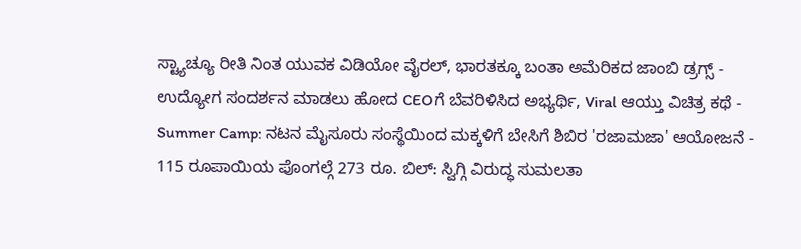ಸ್ಟ್ಯಾಚ್ಯೂ ರೀತಿ ನಿಂತ ಯುವಕ ವಿಡಿಯೋ ವೈರಲ್, ಭಾರತಕ್ಕೂ ಬಂತಾ ಅಮೆರಿಕದ ಜಾಂಬಿ ಡ್ರಗ್ಸ್ -
ಉದ್ಯೋಗ ಸಂದರ್ಶನ ಮಾಡಲು ಹೋದ CEOಗೆ ಬೆವರಿಳಿಸಿದ ಅಭ್ಯರ್ಥಿ, Viral ಆಯ್ತು ವಿಚಿತ್ರ ಕಥೆ -
Summer Camp: ನಟನ ಮೈಸೂರು ಸಂಸ್ಥೆಯಿಂದ ಮಕ್ಕಳಿಗೆ ಬೇಸಿಗೆ ಶಿಬಿರ 'ರಜಾಮಜಾ' ಆಯೋಜನೆ -
115 ರೂಪಾಯಿಯ ಪೊಂಗಲ್ಗೆ 273 ರೂ. ಬಿಲ್: ಸ್ವಿಗ್ಗಿ ವಿರುದ್ಧ ಸುಮಲತಾ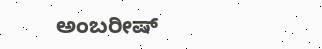ಅಂಬರೀಷ್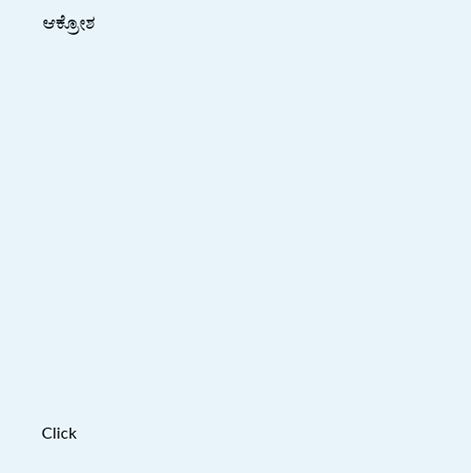ಆಕ್ರೋಶ












Click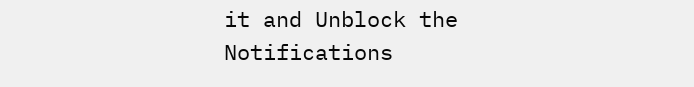it and Unblock the Notifications